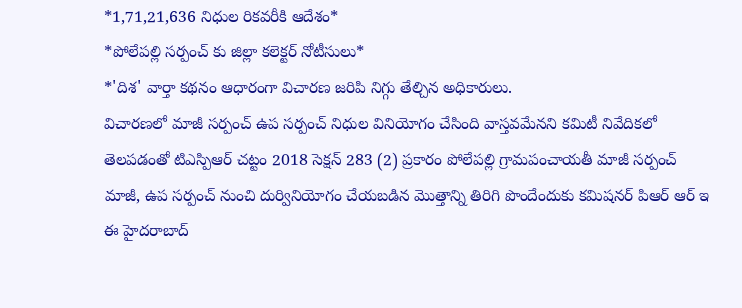*1,71,21,636 నిధుల రికవరీకి ఆదేశం*
*పోలేపల్లి సర్పంచ్ కు జిల్లా కలెక్టర్ నోటీసులు*
*'దిశ' వార్తా కథనం ఆధారంగా విచారణ జరిపి నిగ్గు తేల్చిన అధికారులు.
విచారణలో మాజీ సర్పంచ్ ఉప సర్పంచ్ నిధుల వినియోగం చేసింది వాస్తవమేనని కమిటీ నివేదికలో తెలపడంతో టిఎస్పిఆర్ చట్టం 2018 సెక్షన్ 283 (2) ప్రకారం పోలేపల్లి గ్రామపంచాయతీ మాజీ సర్పంచ్ మాజీ, ఉప సర్పంచ్ నుంచి దుర్వినియోగం చేయబడిన మొత్తాన్ని తిరిగి పొందేందుకు కమిషనర్ పిఆర్ ఆర్ ఇ ఈ హైదరాబాద్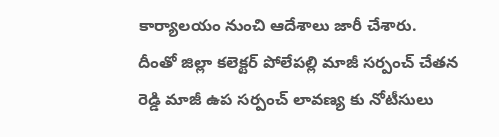కార్యాలయం నుంచి ఆదేశాలు జారీ చేశారు.
దీంతో జిల్లా కలెక్టర్ పోలేపల్లి మాజీ సర్పంచ్ చేతన రెడ్డి మాజీ ఉప సర్పంచ్ లావణ్య కు నోటీసులు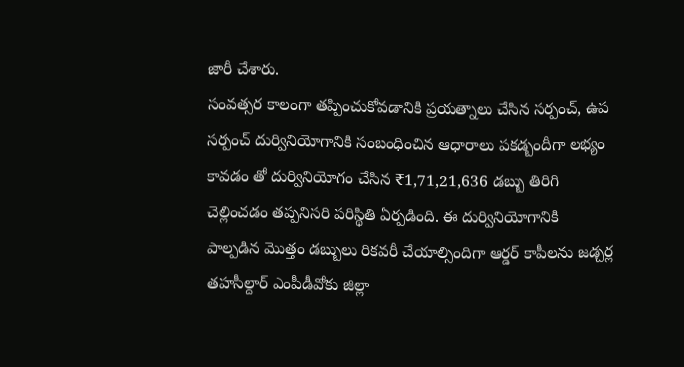జారీ చేశారు.
సంవత్సర కాలంగా తప్పించుకోవడానికి ప్రయత్నాలు చేసిన సర్పంచ్, ఉప సర్పంచ్ దుర్వినియోగానికి సంబంధించిన ఆధారాలు పకడ్బందీగా లభ్యం కావడం తో దుర్వినియోగం చేసిన ₹1,71,21,636 డబ్బు తిరిగి చెల్లించడం తప్పనిసరి పరిస్థితి ఏర్పడింది. ఈ దుర్వినియోగానికి పాల్పడిన మొత్తం డబ్బులు రికవరీ చేయాల్సిందిగా ఆర్డర్ కాపీలను జడ్చర్ల తహసీల్దార్ ఎంపీడీవోకు జిల్లా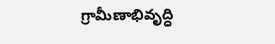గ్రామీణాభివృద్ధి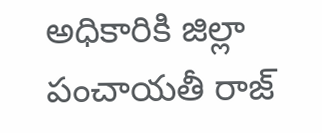అధికారికి జిల్లా పంచాయతీ రాజ్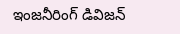ఇంజనీరింగ్ డివిజన్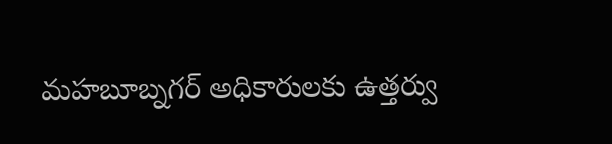మహబూబ్నగర్ అధికారులకు ఉత్తర్వు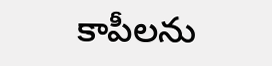కాపీలను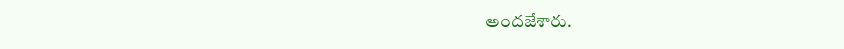అందజేశారు.